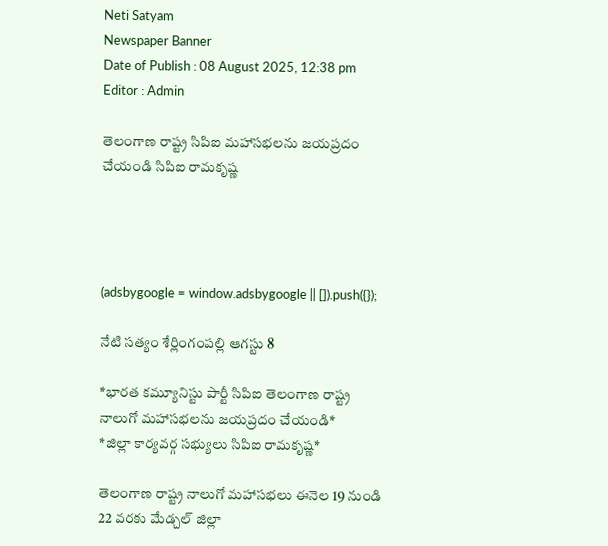Neti Satyam
Newspaper Banner
Date of Publish : 08 August 2025, 12:38 pm Editor : Admin

తెలంగాణ రాష్ట్ర సిపిఐ మహాసభలను జయప్రదం చేయండి సిపిఐ రామకృష్ణ




(adsbygoogle = window.adsbygoogle || []).push({});

నేటి సత్యం శేర్లింగంపల్లి ఆగస్టు 8

*భారత కమ్యూనిస్టు పార్టీ సిపిఐ తెలంగాణ రాష్ట్ర నాలుగో మహాసభలను జయప్రదం చేయండి*
*జిల్లా కార్యవర్గ సభ్యులు సిపిఐ రామకృష్ణ*

తెలంగాణ రాష్ట్ర నాలుగో మహాసభలు ఈనెల 19 నుండి 22 వరకు మేడ్చల్ జిల్లా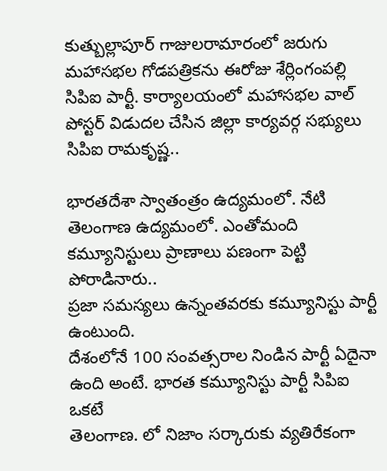కుత్బుల్లాపూర్ గాజులరామారంలో జరుగు మహాసభల గోడపత్రికను ఈరోజు శేర్లింగంపల్లి సిపిఐ పార్టీ. కార్యాలయంలో మహాసభల వాల్ పోస్టర్ విడుదల చేసిన జిల్లా కార్యవర్గ సభ్యులు సిపిఐ రామకృష్ణ..

భారతదేశా స్వాతంత్రం ఉద్యమంలో. నేటి తెలంగాణ ఉద్యమంలో. ఎంతోమంది కమ్యూనిస్టులు ప్రాణాలు పణంగా పెట్టి పోరాడినారు..
ప్రజా సమస్యలు ఉన్నంతవరకు కమ్యూనిస్టు పార్టీ ఉంటుంది.
దేశంలోనే 100 సంవత్సరాల నిండిన పార్టీ ఏదైనా ఉంది అంటే. భారత కమ్యూనిస్టు పార్టీ సిపిఐ ఒకటే
తెలంగాణ. లో నిజాం సర్కారుకు వ్యతిరేకంగా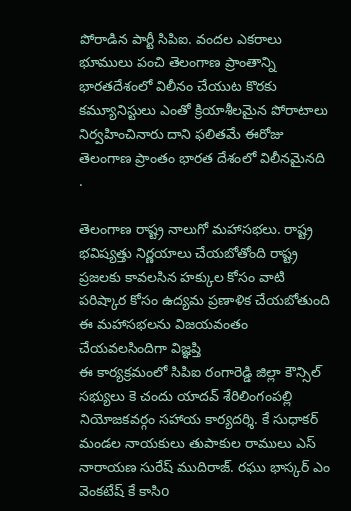పోరాడిన పార్టీ సిపిఐ. వందల ఎకరాలు భూములు పంచి తెలంగాణ ప్రాంతాన్ని భారతదేశంలో విలీనం చేయుట కొరకు కమ్యూనిస్టులు ఎంతో క్రియాశీలమైన పోరాటాలు నిర్వహించినారు దాని ఫలితమే ఈరోజు తెలంగాణ ప్రాంతం భారత దేశంలో విలీనమైనది .

తెలంగాణ రాష్ట్ర నాలుగో మహాసభలు. రాష్ట్ర భవిష్యత్తు నిర్ణయాలు చేయబోతోంది రాష్ట్ర ప్రజలకు కావలసిన హక్కుల కోసం వాటి పరిష్కార కోసం ఉద్యమ ప్రణాళిక చేయబోతుంది ఈ మహాసభలను విజయవంతం చేయవలసిందిగా విజ్ఞప్తి
ఈ కార్యక్రమంలో సిపిఐ రంగారెడ్డి జిల్లా కౌన్సిల్ సభ్యులు కె చందు యాదవ్ శేరిలింగంపల్లి నియోజకవర్గం సహాయ కార్యదర్శి. కే సుధాకర్ మండల నాయకులు తుపాకుల రాములు ఎస్ నారాయణ సురేష్ ముదిరాజ్. రఘు భాస్కర్ ఎం వెంకటేష్ కే కాసిo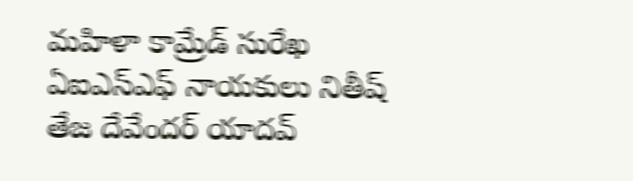మహిళా కామ్రేడ్ సురేఖ ఏఐఎస్ఎఫ్ నాయకులు నితీష్ తేజ దేవేందర్ యాదవ్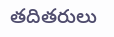తదితరులు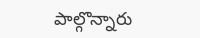పాల్గొన్నారు